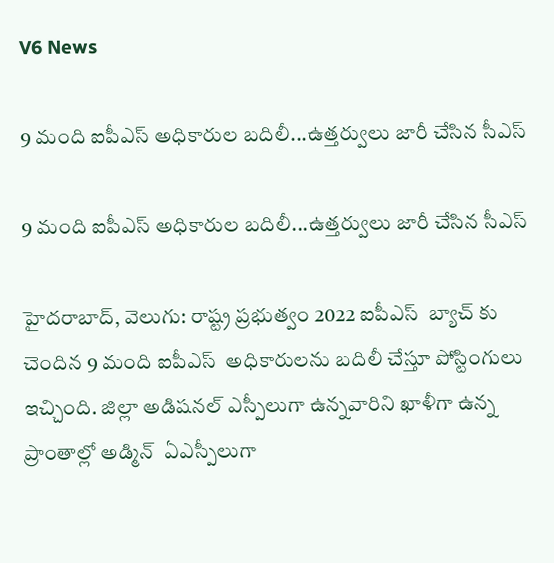V6 News

9 మంది ఐపీఎస్ అధికారుల బదిలీ...ఉత్తర్వులు జారీ చేసిన సీఎస్

9 మంది ఐపీఎస్ అధికారుల బదిలీ...ఉత్తర్వులు జారీ చేసిన సీఎస్

హైదరాబాద్, వెలుగు: రాష్ట్ర ప్రభుత్వం 2022 ఐపీఎస్  బ్యాచ్ కు చెందిన 9 మంది ఐపీఎస్  అధికారులను బదిలీ చేస్తూ పోస్టింగులు ఇచ్చింది. జిల్లా అడిషనల్ ఎస్పీలుగా ఉన్నవారిని ఖాళీగా ఉన్న ప్రాంతాల్లో అడ్మిన్  ఏఎస్పీలుగా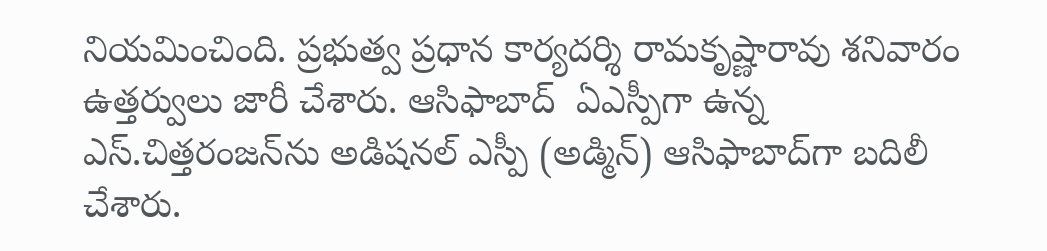నియమించింది. ప్రభుత్వ ప్రధాన కార్యదర్శి రామకృష్ణారావు శనివారం ఉత్తర్వులు జారీ చేశారు. ఆసిఫాబాద్  ఏఎస్పీగా ఉన్న ఎస్.చిత్తరంజన్‌‌ను అడిషనల్ ఎస్పీ (అడ్మిన్) ఆసిఫాబాద్‌‌గా బదిలీ చేశారు.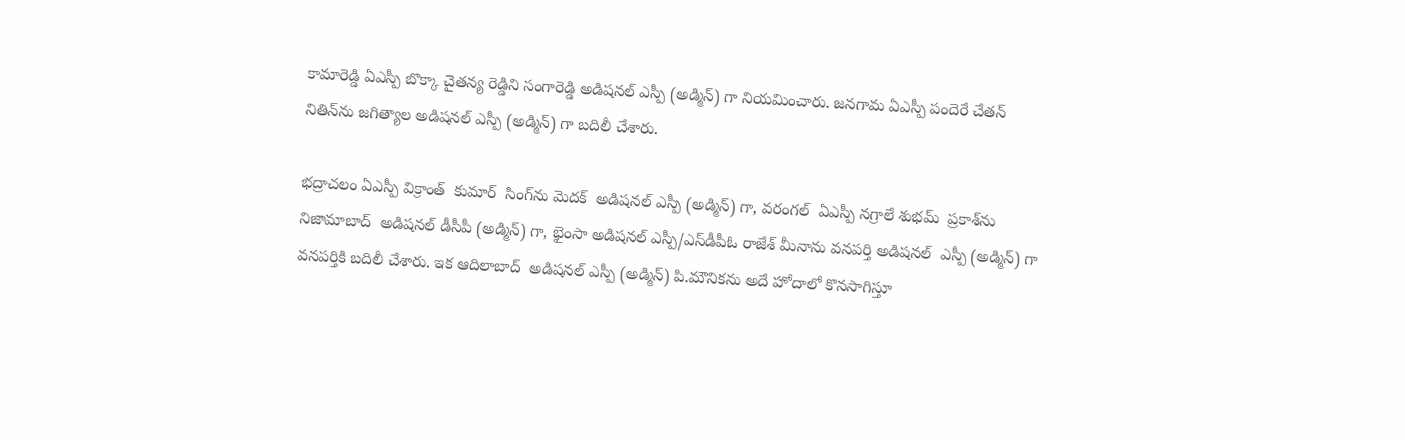కామారెడ్డి ఏఎస్పీ బొక్కా చైతన్య రెడ్డిని సంగారెడ్డి అడిషనల్ ఎస్పీ (అడ్మిన్) గా నియమించారు. జనగామ ఏఎస్పీ పందెరే చేతన్  నితిన్‌‌ను జగిత్యాల అడిషనల్ ఎస్పీ (అడ్మిన్) గా బదిలీ చేశారు.

భద్రాచలం ఏఎస్పీ విక్రాంత్  కుమార్  సింగ్‌‌ను మెదక్  అడిషనల్ ఎస్పీ (అడ్మిన్) గా, వరంగల్  ఏఎస్పీ నగ్రాలే శుభమ్  ప్రకాశ్‌‌ను నిజామాబాద్  అడిషనల్ డీసీపీ (అడ్మిన్) గా, భైంసా అడిషనల్ ఎస్పీ/ఎస్‌‌డీపీఓ రాజేశ్ మీనాను వనపర్తి అడిషనల్  ఎస్పీ (అడ్మిన్) గా వనపర్తికి బదిలీ చేశారు. ఇక ఆదిలాబాద్  అడిషనల్ ఎస్పీ (అడ్మిన్) పి.మౌనికను అదే హోదాలో కొనసాగిస్తూ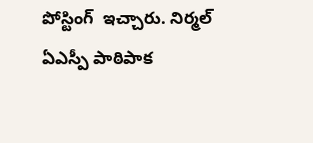పోస్టింగ్  ఇచ్చారు. నిర్మల్  ఏఎస్పీ పాఠిపాక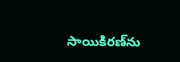సాయికిరణ్‌‌ను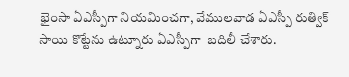భైంసా ఏఎస్పీగా నియమించగా, వేములవాడ ఏఎస్పీ రుత్విక్ సాయి కొట్టేను ఉట్నూరు ఏఎస్పీగా  బదిలీ చేశారు.